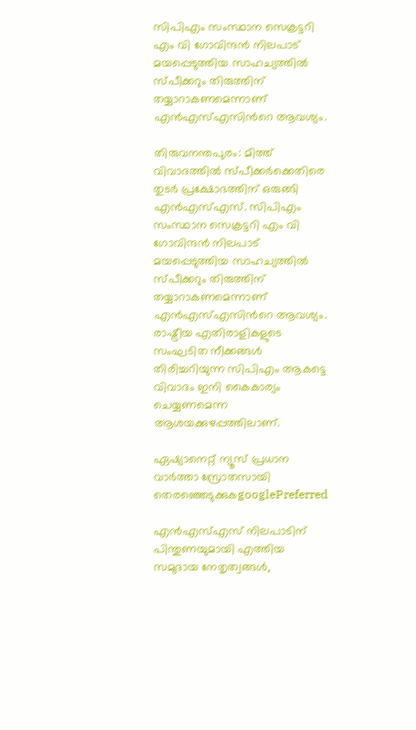സിപിഎം സംസ്ഥാന സെക്രട്ടറി എം വി ഗോവിന്ദൻ നിലപാട് മയപ്പെടുത്തിയ സാഹച്യത്തിൽ സ്പീക്കറും തിരുത്തിന് തയ്യാറാകണമെന്നാണ് എൻഎസ്എസിന്‍റെ ആവശ്യം.

തിരുവനന്തപുരം: മിത്ത് വിവാദത്തിൽ സ്പീക്കര്‍ക്കെതിരെ തുടര്‍ പ്രക്ഷോഭത്തിന് ഒരുങ്ങി എൻഎസ്എസ്. സിപിഎം സംസ്ഥാന സെക്രട്ടറി എം വി ഗോവിന്ദൻ നിലപാട് മയപ്പെടുത്തിയ സാഹച്യത്തിൽ സ്പീക്കറും തിരുത്തിന് തയ്യാറാകണമെന്നാണ് എൻഎസ്എസിന്‍റെ ആവശ്യം. രാഷ്ട്രീയ എതിരാളികളുടെ സംഘടിത നീക്കങ്ങൾ തിരിച്ചറിയുന്ന സിപിഎം ആകട്ടെ വിവാദം ഇനി കൈകാര്യം ചെയ്യണമെന്ന ആശയക്കുഴപ്പത്തിലാണ്.

ഏഷ്യാനെറ്റ് ന്യൂസ് പ്രധാന വാർത്താ സ്രോതസായി തെരഞ്ഞെടുക്കുകgooglePreferred

എൻഎസ്എസ് നിലപാടിന് പിന്തുണയുമായി എത്തിയ സമുദായ നേതൃത്വങ്ങൾ,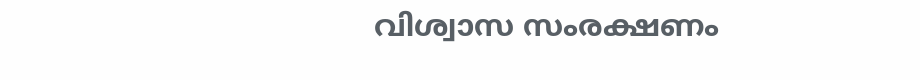വിശ്വാസ സംരക്ഷണം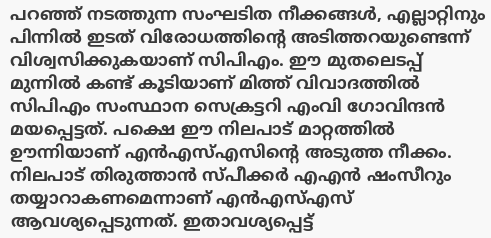പറഞ്ഞ് നടത്തുന്ന സംഘടിത നീക്കങ്ങൾ, എല്ലാറ്റിനും പിന്നിൽ ഇടത് വിരോധത്തിന്‍റെ അടിത്തറയുണ്ടെന്ന് വിശ്വസിക്കുകയാണ് സിപിഎം. ഈ മുതലെടപ്പ് മുന്നിൽ കണ്ട് കൂടിയാണ് മിത്ത് വിവാദത്തിൽ സിപിഎം സംസ്ഥാന സെക്രട്ടറി എംവി ഗോവിന്ദൻ മയപ്പെട്ടത്. പക്ഷെ ഈ നിലപാട് മാറ്റത്തിൽ ഊന്നിയാണ് എൻഎസ്എസിന്റെ അടുത്ത നീക്കം. നിലപാട് തിരുത്താൻ സ്പീക്കര്‍ എഎൻ ഷംസീറും തയ്യാറാകണമെന്നാണ് എന്‍എസ്എസ് ആവശ്യപ്പെടുന്നത്. ഇതാവശ്യപ്പെട്ട്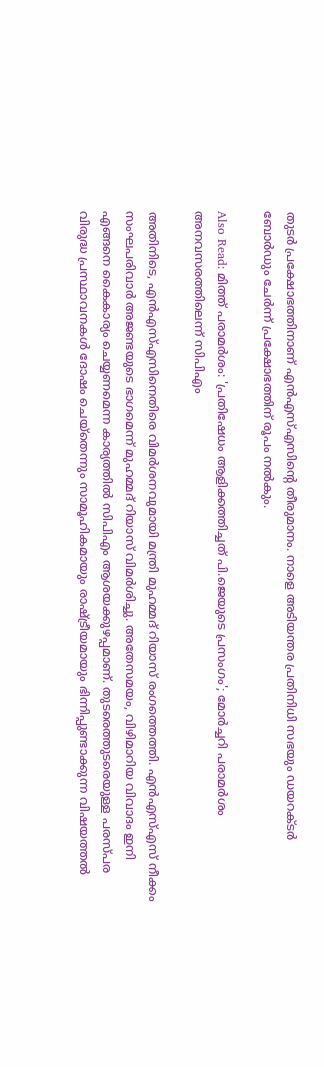തുടര്‍ പ്രക്ഷോഭത്തിനാണ് എന്‍എസ്എസിന്‍റെ തീരുമാനം. നാളെ അടിയന്തര പ്രതിനിധി സഭയും ഡയറക്ടര്‍ ബോര്‍ഡും ചേര്‍ന്ന് പ്രക്ഷോഭത്തിന് രൂപം നൽകും.

Also Read: മിത്ത് പരാമര്‍ശം: 'പ്രതിഷേധം ആളിക്കത്തിച്ചത് പി.ജെയുടെ പ്രസംഗം'; മോർച്ചറി പരാമർശം അനവസരത്തിലെന്ന് സിപിഎം

അതിനിടെ, എന്‍എസ്എസിനെതിരെ വിമര്‍ശനവുമായി മന്ത്രി മുഹമ്മദ് റിയാസ് രംഗത്തെത്തി. എൻഎസ്എസ് നീക്കം സംഘപരിവാര്‍ അജണ്ടയുടെ ഭാഗമെന്ന് മുഹമ്മദ് റിയാസ് വിമര്‍ശിച്ചു. അതേസമയം, വിഴിമാറിയ വിവാദം ഇനി എങ്ങനെ കൈകാര്യം ചെയ്യണമെന്ന കാര്യത്തിൽ സിപിഎം ആശയക്കുഴപ്പമാണ്. തുടരെത്തുടരെയുള്ള പരസ്പര വിരുദ്ധ പ്രസ്ഥാവനകൾ ദോഷം ചെയ്തെന്നും സാമൂഹികമായും രാഷ്ട്രീയമായും ഭിന്നിപ്പുണ്ടാക്കുന്ന വിഷയത്തൽ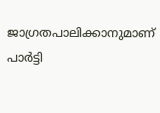ജാഗ്രതപാലിക്കാനുമാണ് പാര്‍ട്ടി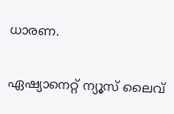ധാരണ.

ഏഷ്യാനെറ്റ് ന്യൂസ് ലൈവ്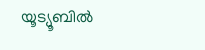യൂട്യൂബിൽ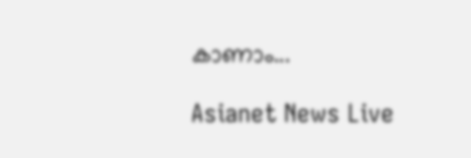കാണാം...

Asianet News Live